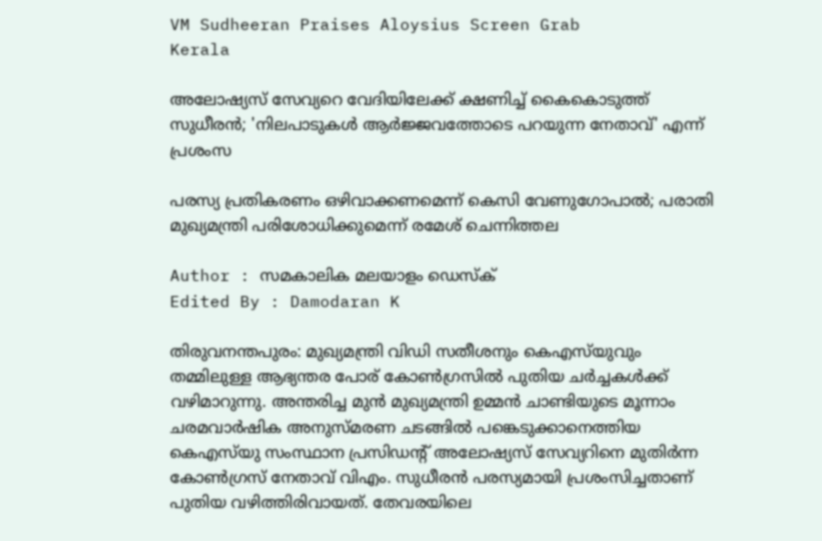VM Sudheeran Praises Aloysius Screen Grab
Kerala

അലോഷ്യസ് സേവ്യറെ വേദിയിലേക്ക് ക്ഷണിച്ച് കൈകൊടുത്ത് സുധീരൻ; 'നിലപാടുകൾ ആർജ്ജവത്തോടെ പറയുന്ന നേതാവ്' എന്ന് പ്രശംസ

പരസ്യ പ്രതികരണം ഒഴിവാക്കണമെന്ന് കെസി വേണുഗോപാൽ; പരാതി മുഖ്യമന്ത്രി പരിശോധിക്കുമെന്ന് രമേശ് ചെന്നിത്തല

Author : സമകാലിക മലയാളം ഡെസ്ക്
Edited By : Damodaran K

തിരുവനന്തപുരം: മുഖ്യമന്ത്രി വിഡി സതീശനും കെഎസ്‌യുവും തമ്മിലുള്ള ആഭ്യന്തര പോര് കോൺഗ്രസിൽ പുതിയ ചർച്ചകൾക്ക് വഴിമാറുന്നു. അന്തരിച്ച മുൻ മുഖ്യമന്ത്രി ഉമ്മൻ ചാണ്ടിയുടെ മൂന്നാം ചരമവാർഷിക അനുസ്മരണ ചടങ്ങിൽ പങ്കെടുക്കാനെത്തിയ കെഎസ്‌യു സംസ്ഥാന പ്രസിഡന്റ് അലോഷ്യസ് സേവ്യറിനെ മുതിർന്ന കോൺഗ്രസ് നേതാവ് വിഎം. സുധീരൻ പരസ്യമായി പ്രശംസിച്ചതാണ് പുതിയ വഴിത്തിരിവായത്. തേവരയിലെ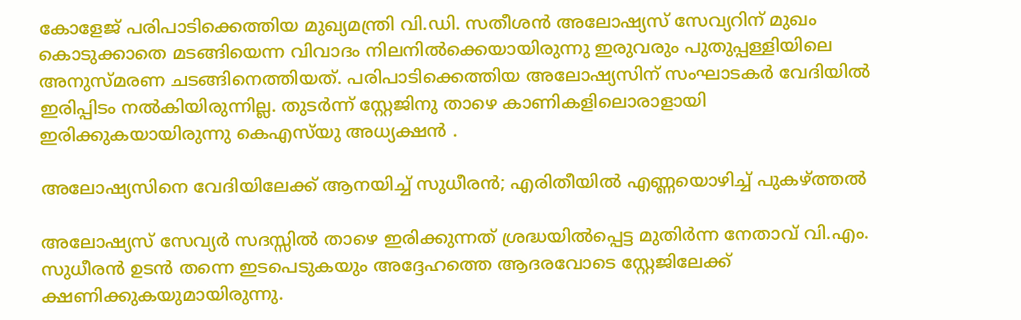കോളേജ് പരിപാടിക്കെത്തിയ മുഖ്യമന്ത്രി വി.ഡി. സതീശൻ അലോഷ്യസ് സേവ്യറിന് മുഖം കൊടുക്കാതെ മടങ്ങിയെന്ന വിവാദം നിലനിൽക്കെയായിരുന്നു ഇരുവരും പുതുപ്പള്ളിയിലെ അനുസ്മരണ ചടങ്ങിനെത്തിയത്. പരിപാടിക്കെത്തിയ അലോഷ്യസിന് സംഘാടകർ വേദിയിൽ ഇരിപ്പിടം നൽകിയിരുന്നില്ല. തുടർന്ന് സ്റ്റേജിനു താഴെ കാണികളിലൊരാളായി ഇരിക്കുകയായിരുന്നു കെഎസ്‌യു അധ്യക്ഷൻ .

അലോഷ്യസിനെ വേദിയിലേക്ക് ആനയിച്ച് സുധീരൻ; എരിതീയിൽ എണ്ണയൊഴിച്ച് പുകഴ്ത്തൽ

അലോഷ്യസ് സേവ്യർ സദസ്സിൽ താഴെ ഇരിക്കുന്നത് ശ്രദ്ധയിൽപ്പെട്ട മുതിർന്ന നേതാവ് വി.എം. സുധീരൻ ഉടൻ തന്നെ ഇടപെടുകയും അദ്ദേഹത്തെ ആദരവോടെ സ്റ്റേജിലേക്ക് ക്ഷണിക്കുകയുമായിരുന്നു.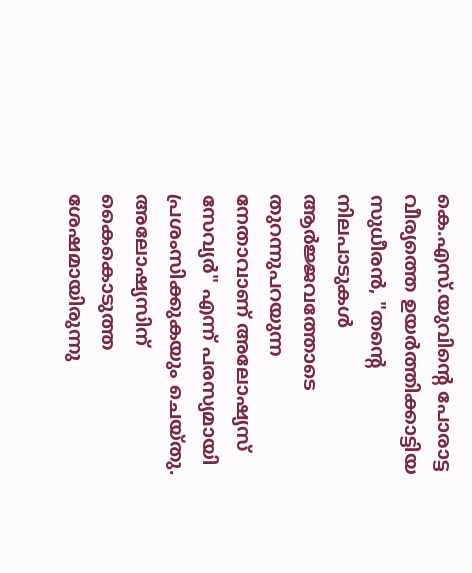കെ.എസ്.യുവിന്റെ പോരാട്ട വീര്യത്തെ ഉയർത്തിക്കാട്ടിയ സുധീരൻ, "തന്റെ നിലപാടുകൾ ആർജ്ജവത്തോടെ തുറന്നുപറയുന്ന നേതാവാണ് അലോഷ്യസ് സേവ്യർ" എന്ന് പരസ്യമായി പ്രശംസിക്കുകയും ചെയ്തു. അലോഷ്യസിന് കൈകൊടുത്ത ശേഷമായിരുന്നു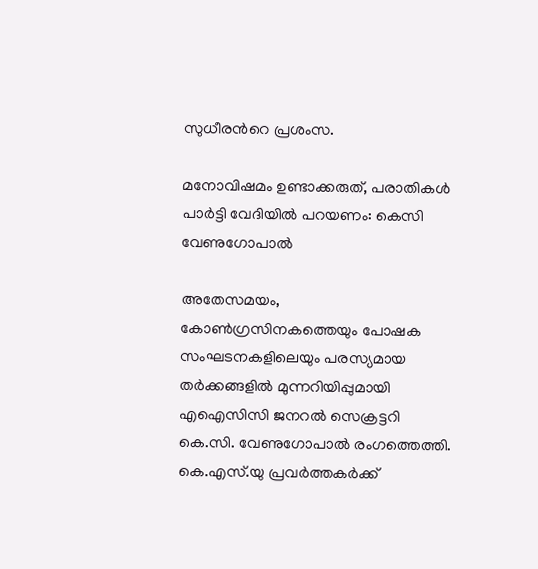സുധീരൻറെ പ്രശംസ.

മനോവിഷമം ഉണ്ടാക്കരുത്, പരാതികൾ പാർട്ടി വേദിയിൽ പറയണം: കെസി വേണുഗോപാൽ

അതേസമയം, കോൺഗ്രസിനകത്തെയും പോഷക സംഘടനകളിലെയും പരസ്യമായ തർക്കങ്ങളിൽ മുന്നറിയിപ്പുമായി എഐസിസി ജനറൽ സെക്രട്ടറി കെ.സി. വേണുഗോപാൽ രംഗത്തെത്തി. കെ.എസ്.യു പ്രവർത്തകർക്ക്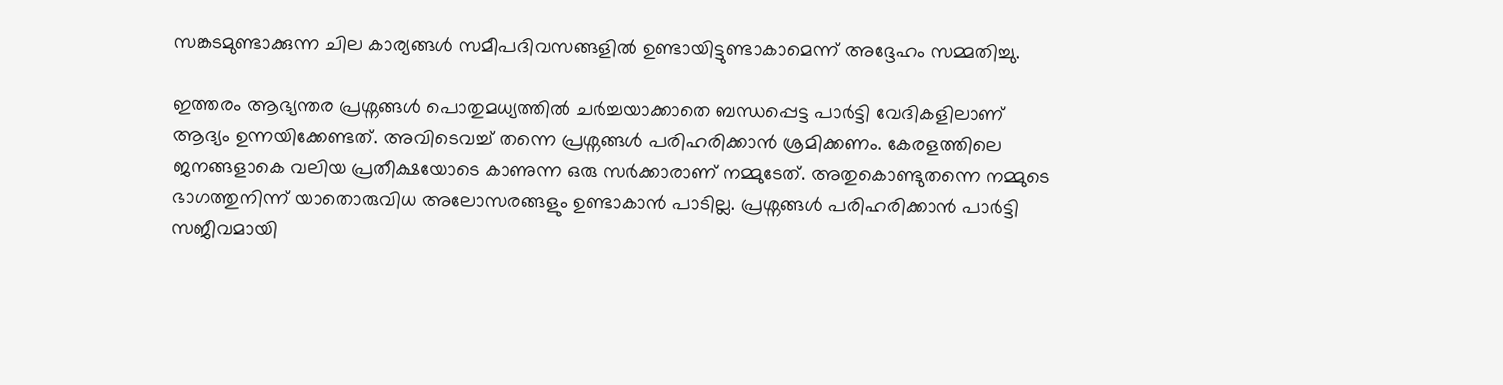സങ്കടമുണ്ടാക്കുന്ന ചില കാര്യങ്ങൾ സമീപദിവസങ്ങളിൽ ഉണ്ടായിട്ടുണ്ടാകാമെന്ന് അദ്ദേഹം സമ്മതിച്ചു.

ഇത്തരം ആഭ്യന്തര പ്രശ്നങ്ങൾ പൊതുമധ്യത്തിൽ ചർച്ചയാക്കാതെ ബന്ധപ്പെട്ട പാർട്ടി വേദികളിലാണ് ആദ്യം ഉന്നയിക്കേണ്ടത്. അവിടെവച്ച് തന്നെ പ്രശ്നങ്ങൾ പരിഹരിക്കാൻ ശ്രമിക്കണം. കേരളത്തിലെ ജനങ്ങളാകെ വലിയ പ്രതീക്ഷയോടെ കാണുന്ന ഒരു സർക്കാരാണ് നമ്മുടേത്. അതുകൊണ്ടുതന്നെ നമ്മുടെ ഭാഗത്തുനിന്ന് യാതൊരുവിധ അലോസരങ്ങളും ഉണ്ടാകാൻ പാടില്ല. പ്രശ്നങ്ങൾ പരിഹരിക്കാൻ പാർട്ടി സജീവമായി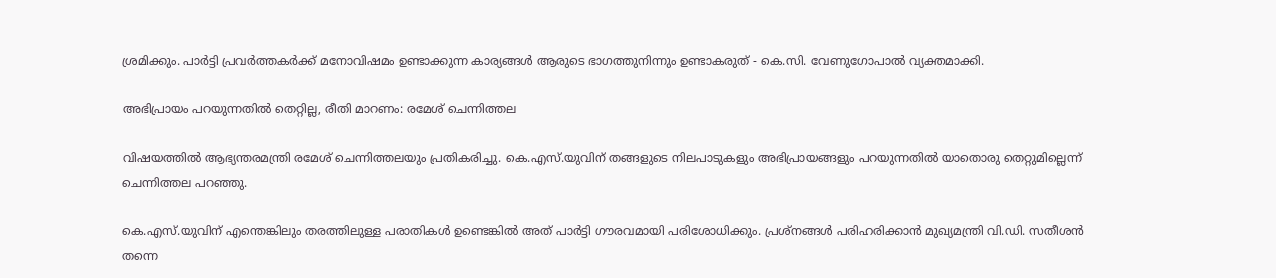ശ്രമിക്കും. പാർട്ടി പ്രവർത്തകർക്ക് മനോവിഷമം ഉണ്ടാക്കുന്ന കാര്യങ്ങൾ ആരുടെ ഭാഗത്തുനിന്നും ഉണ്ടാകരുത് - കെ.സി. വേണുഗോപാൽ വ്യക്തമാക്കി.

അഭിപ്രായം പറയുന്നതിൽ തെറ്റില്ല, രീതി മാറണം: രമേശ് ചെന്നിത്തല

വിഷയത്തിൽ ആഭ്യന്തരമന്ത്രി രമേശ് ചെന്നിത്തലയും പ്രതികരിച്ചു. കെ.എസ്.യുവിന് തങ്ങളുടെ നിലപാടുകളും അഭിപ്രായങ്ങളും പറയുന്നതിൽ യാതൊരു തെറ്റുമില്ലെന്ന് ചെന്നിത്തല പറഞ്ഞു.

കെ.എസ്.യുവിന് എന്തെങ്കിലും തരത്തിലുള്ള പരാതികൾ ഉണ്ടെങ്കിൽ അത് പാർട്ടി ഗൗരവമായി പരിശോധിക്കും. പ്രശ്നങ്ങൾ പരിഹരിക്കാൻ മുഖ്യമന്ത്രി വി.ഡി. സതീശൻ തന്നെ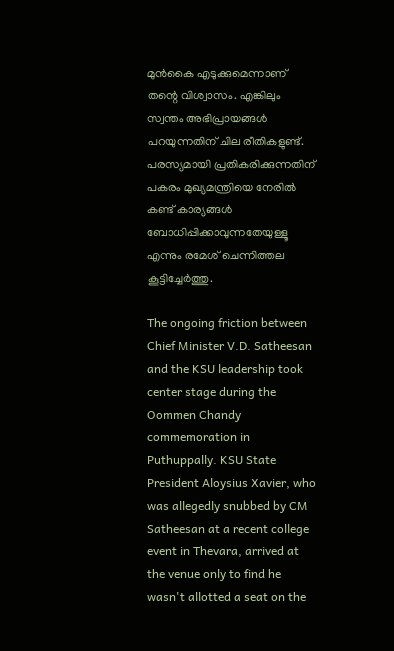മുൻകൈ എടുക്കുമെന്നാണ് തന്റെ വിശ്വാസം. എങ്കിലും സ്വന്തം അഭിപ്രായങ്ങൾ പറയുന്നതിന് ചില രീതികളുണ്ട്. പരസ്യമായി പ്രതികരിക്കുന്നതിന് പകരം മുഖ്യമന്ത്രിയെ നേരിൽ കണ്ട് കാര്യങ്ങൾ ബോധിപ്പിക്കാവുന്നതേയുള്ളൂ എന്നും രമേശ് ചെന്നിത്തല കൂട്ടിച്ചേർത്തു.

The ongoing friction between Chief Minister V.D. Satheesan and the KSU leadership took center stage during the Oommen Chandy commemoration in Puthuppally. KSU State President Aloysius Xavier, who was allegedly snubbed by CM Satheesan at a recent college event in Thevara, arrived at the venue only to find he wasn't allotted a seat on the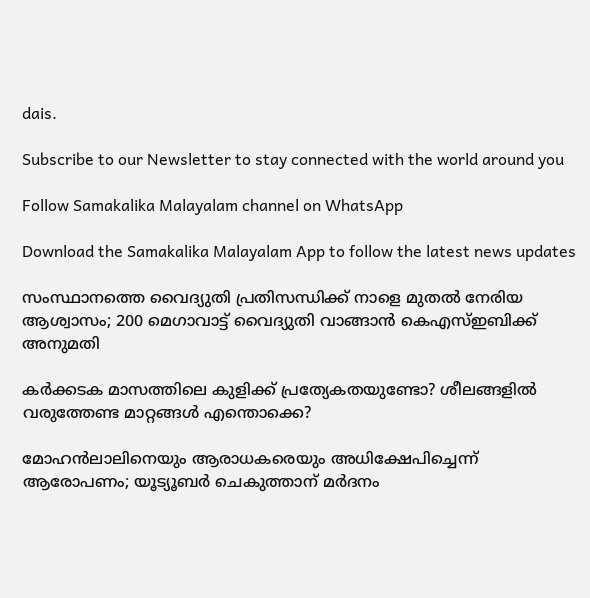dais.

Subscribe to our Newsletter to stay connected with the world around you

Follow Samakalika Malayalam channel on WhatsApp

Download the Samakalika Malayalam App to follow the latest news updates

സംസ്ഥാനത്തെ വൈദ്യുതി പ്രതിസന്ധിക്ക് നാളെ മുതൽ നേരിയ ആശ്വാസം; 200 മെഗാവാട്ട് വൈദ്യുതി വാങ്ങാൻ കെഎസ്ഇബിക്ക് അനുമതി

കർക്കടക മാസത്തിലെ കുളിക്ക് പ്രത്യേകതയുണ്ടോ? ശീലങ്ങളിൽ വരുത്തേണ്ട മാറ്റങ്ങൾ എന്തൊക്കെ?

മോഹൻലാലിനെയും ആരാധകരെയും അധിക്ഷേപിച്ചെന്ന് ആരോപണം; യൂട്യൂബർ ചെകുത്താന് മർദനം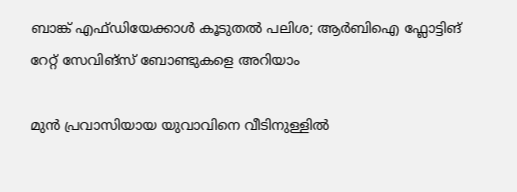ബാങ്ക് എഫ്ഡിയേക്കാള്‍ കൂടുതല്‍ പലിശ; ആര്‍ബിഐ ഫ്ലോട്ടിങ് റേറ്റ് സേവിങ്സ് ബോണ്ടുകളെ അറിയാം

മുൻ പ്രവാസിയായ യുവാവിനെ വീടിനുള്ളിൽ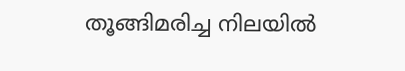തൂങ്ങിമരിച്ച നിലയിൽ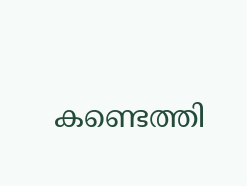കണ്ടെത്തി